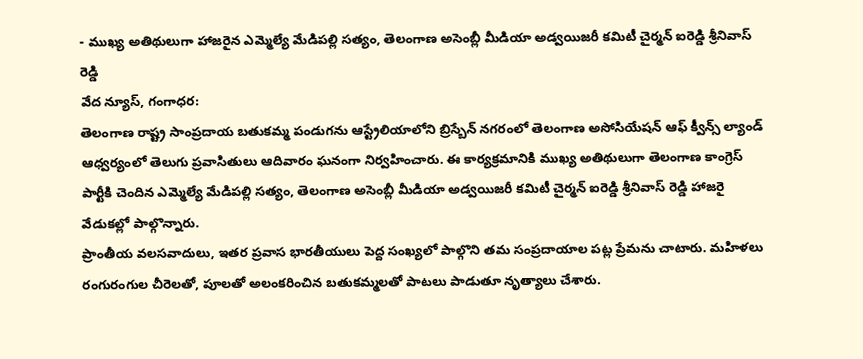- ముఖ్య అతిథులుగా హాజరైన ఎమ్మెల్యే మేడిపల్లి సత్యం, తెలంగాణ అసెంబ్లీ మీడియా అడ్వయిజరీ కమిటీ చైర్మన్ ఐరెడ్డి శ్రీనివాస్ రెడ్డి
వేద న్యూస్, గంగాధర:
తెలంగాణ రాష్ట్ర సాంప్రదాయ బతుకమ్మ పండుగను ఆస్ట్రేలియాలోని బ్రిస్బేన్ నగరంలో తెలంగాణ అసోసియేషన్ ఆఫ్ క్వీన్స్ ల్యాండ్ ఆధ్వర్యంలో తెలుగు ప్రవాసితులు ఆదివారం ఘనంగా నిర్వహించారు. ఈ కార్యక్రమానికి ముఖ్య అతిథులుగా తెలంగాణ కాంగ్రెస్ పార్టీకి చెందిన ఎమ్మెల్యే మేడిపల్లి సత్యం, తెలంగాణ అసెంబ్లీ మీడియా అడ్వయిజరీ కమిటీ చైర్మన్ ఐరెడ్డి శ్రీనివాస్ రెడ్డి హాజరై వేడుకల్లో పాల్గొన్నారు.
ప్రాంతీయ వలసవాదులు, ఇతర ప్రవాస భారతీయులు పెద్ద సంఖ్యలో పాల్గొని తమ సంప్రదాయాల పట్ల ప్రేమను చాటారు. మహిళలు రంగురంగుల చీరెలతో, పూలతో అలంకరించిన బతుకమ్మలతో పాటలు పాడుతూ నృత్యాలు చేశారు.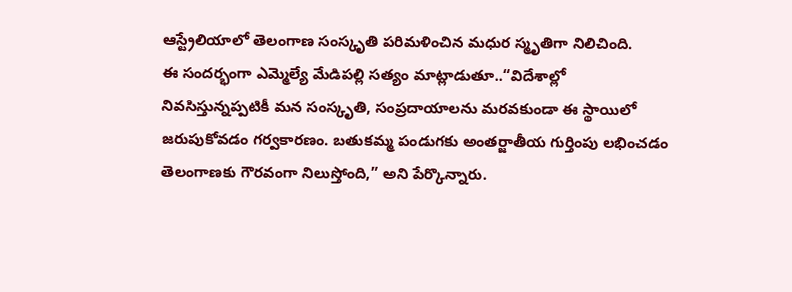ఆస్ట్రేలియాలో తెలంగాణ సంస్కృతి పరిమళించిన మధుర స్మృతిగా నిలిచింది.
ఈ సందర్భంగా ఎమ్మెల్యే మేడిపల్లి సత్యం మాట్లాడుతూ..“విదేశాల్లో నివసిస్తున్నప్పటికీ మన సంస్కృతి, సంప్రదాయాలను మరవకుండా ఈ స్థాయిలో జరుపుకోవడం గర్వకారణం. బతుకమ్మ పండుగకు అంతర్జాతీయ గుర్తింపు లభించడం తెలంగాణకు గౌరవంగా నిలుస్తోంది,” అని పేర్కొన్నారు.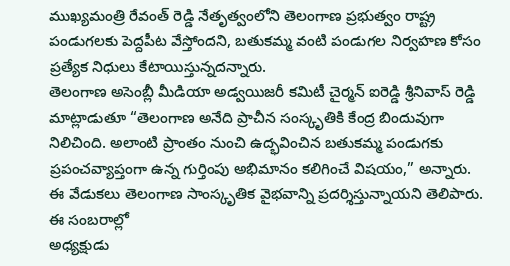ముఖ్యమంత్రి రేవంత్ రెడ్డి నేతృత్వంలోని తెలంగాణ ప్రభుత్వం రాష్ట్ర పండుగలకు పెద్దపీట వేస్తోందని, బతుకమ్మ వంటి పండుగల నిర్వహణ కోసం ప్రత్యేక నిధులు కేటాయిస్తున్నదన్నారు.
తెలంగాణ అసెంబ్లీ మీడియా అడ్వయిజరీ కమిటీ చైర్మన్ ఐరెడ్డి శ్రీనివాస్ రెడ్డి మాట్లాడుతూ “తెలంగాణ అనేది ప్రాచీన సంస్కృతికి కేంద్ర బిందువుగా నిలిచింది. అలాంటి ప్రాంతం నుంచి ఉద్భవించిన బతుకమ్మ పండుగకు ప్రపంచవ్యాప్తంగా ఉన్న గుర్తింపు అభిమానం కలిగించే విషయం,” అన్నారు.
ఈ వేడుకలు తెలంగాణ సాంస్కృతిక వైభవాన్ని ప్రదర్శిస్తున్నాయని తెలిపారు. ఈ సంబరాల్లో
అధ్యక్షుడు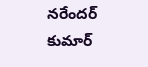నరేందర్ కుమార్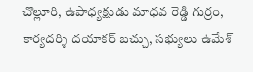చొల్లూరి, ఉపాధ్యక్షుడు మాధవ రెడ్డి గుర్రం, కార్యదర్శి దయాకర్ బచ్చు, సభ్యులు ఉమేశ్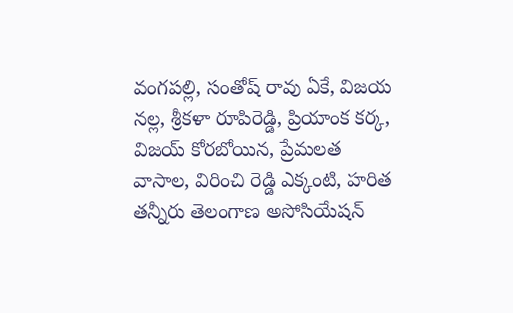వంగపల్లి, సంతోష్ రావు ఏకే, విజయ నల్ల, శ్రీకళా రూపిరెడ్డి, ప్రియాంక కర్క, విజయ్ కోరబోయిన, ప్రేమలత వాసాల, విరించి రెడ్డి ఎక్కంటి, హరిత తన్నీరు తెలంగాణ అసోసియేషన్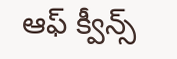ఆఫ్ క్వీన్స్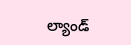ల్యాండ్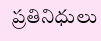ప్రతినిధులు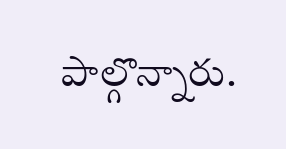పాల్గొన్నారు.